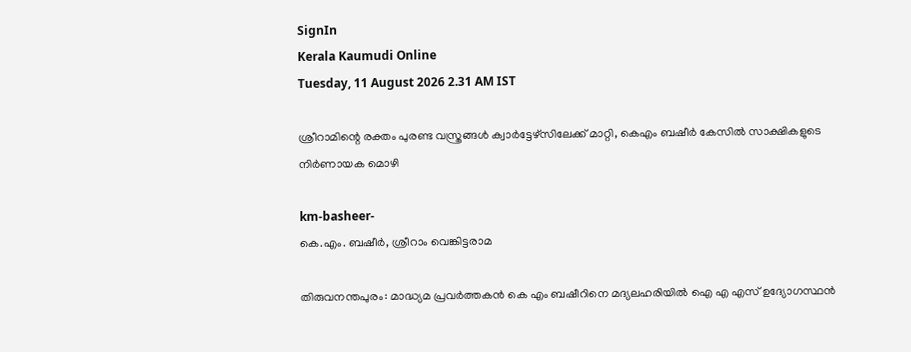SignIn
Kerala Kaumudi Online
Tuesday, 11 August 2026 2.31 AM IST

ശ്രീറാമിന്റെ രക്തം പുരണ്ട വസ്ത്രങ്ങൾ ക്വാർട്ടേഴ്സിലേക്ക് മാറ്റി, കെഎം ബഷീർ കേസിൽ സാക്ഷികളുടെ നിർണായക മൊഴി

km-basheer-
കെ.എം. ബഷീർ, ശ്രീറാം വെങ്കിട്ടരാമ

തിരുവനന്തപുരം: മാദ്ധ്യമ പ്രവർത്തകൻ കെ എം ബഷീറിനെ മദ്യലഹരിയിൽ ഐ എ എസ് ഉദ്യോഗസ്ഥൻ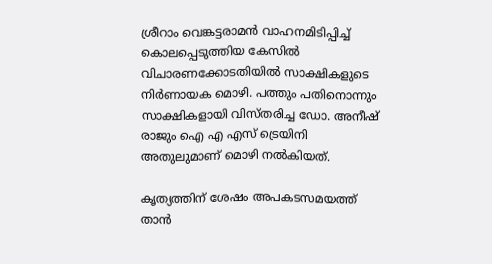ശ്രീറാം വെങ്കട്ടരാമൻ വാഹനമിടിപ്പിച്ച് കൊലപ്പെടുത്തിയ കേസിൽ വിചാരണക്കോടതിയിൽ സാക്ഷികളുടെ നിർണായക മൊഴി. പത്തും പതിനൊന്നും സാക്ഷികളായി വിസ്തരിച്ച ഡോ. അനീഷ് രാജും ഐ എ എസ് ട്രെയിനി അതുലുമാണ് മൊഴി നൽകിയത്.

കൃത്യത്തിന് ശേഷം അപകടസമയത്ത് താൻ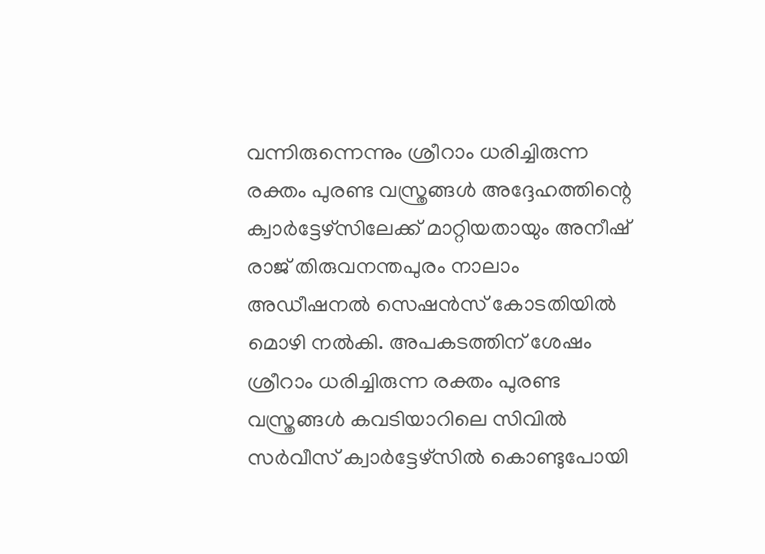വന്നിരുന്നെന്നും ശ്രീറാം ധരിച്ചിരുന്ന രക്തം പുരണ്ട വസ്ത്രങ്ങൾ അദ്ദേഹത്തിന്റെ ക്വാർട്ടേഴ്സിലേക്ക് മാറ്റിയതായും അനീഷ് രാജ് തിരുവനന്തപുരം നാലാം അഡീഷനൽ സെഷൻസ് കോടതിയിൽ മൊഴി നൽകി. അപകടത്തിന് ശേഷം ശ്രീറാം ധരിച്ചിരുന്ന രക്തം പുരണ്ട വസ്ത്രങ്ങൾ കവടിയാറിലെ സിവിൽ സർവീസ് ക്വാർട്ടേഴ്സിൽ കൊണ്ടുപോയി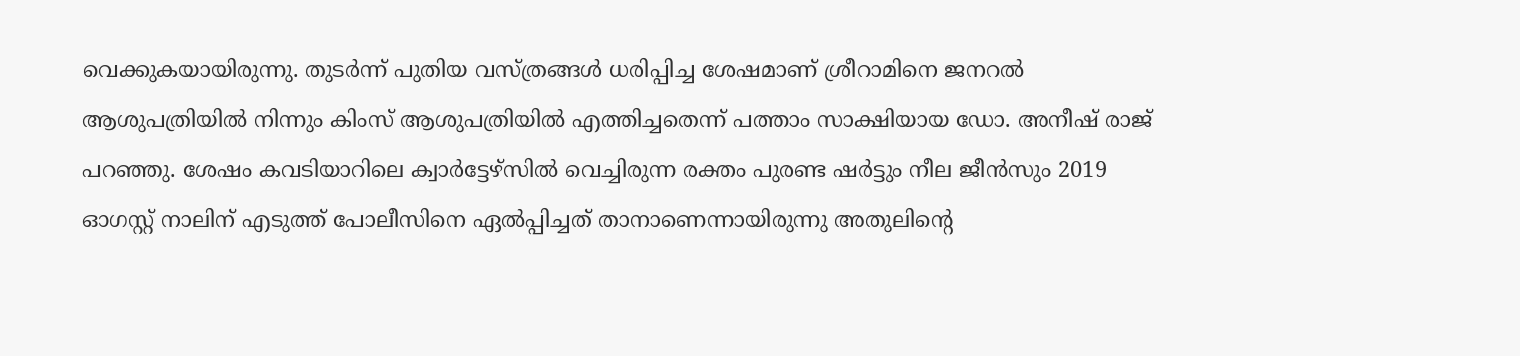വെക്കുകയായിരുന്നു. തുടർന്ന് പുതിയ വസ്ത്രങ്ങൾ ധരിപ്പിച്ച ശേഷമാണ് ശ്രീറാമിനെ ജനറൽ ആശുപത്രിയിൽ നിന്നും കിംസ് ആശുപത്രിയിൽ എത്തിച്ചതെന്ന് പത്താം സാക്ഷിയായ ഡോ. അനീഷ് രാജ് പറഞ്ഞു. ശേഷം കവടിയാറിലെ ക്വാർട്ടേഴ്സിൽ വെച്ചിരുന്ന രക്തം പുരണ്ട ഷർട്ടും നീല ജീൻസും 2019 ഓഗസ്റ്റ് നാലിന് എടുത്ത് പോലീസിനെ ഏൽപ്പിച്ചത് താനാണെന്നായിരുന്നു അതുലിന്റെ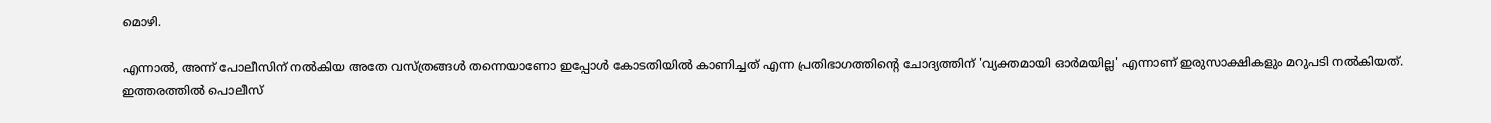മൊഴി.

എന്നാൽ, അന്ന് പോലീസിന് നൽകിയ അതേ വസ്ത്രങ്ങൾ തന്നെയാണോ ഇപ്പോൾ കോടതിയിൽ കാണിച്ചത് എന്ന പ്രതിഭാഗത്തിന്റെ ചോദ്യത്തിന് 'വ്യക്തമായി ഓർമയില്ല' എന്നാണ് ഇരുസാക്ഷികളും മറുപടി നൽകിയത്. ഇത്തരത്തിൽ പൊലീസ്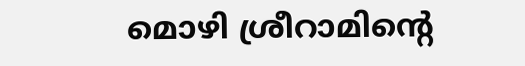മൊഴി ശ്രീറാമിന്റെ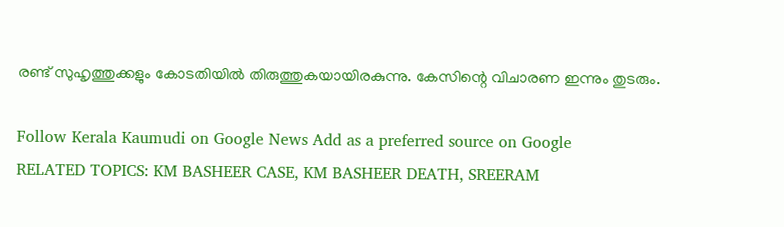രണ്ട് സുഹൃത്തുക്കളും കോടതിയിൽ തിരുത്തുകയായിരകുന്നു. കേസിന്റെ വിചാരണ ഇന്നും തുടരും.

Follow Kerala Kaumudi on Google News Add as a preferred source on Google
RELATED TOPICS: KM BASHEER CASE, KM BASHEER DEATH, SREERAM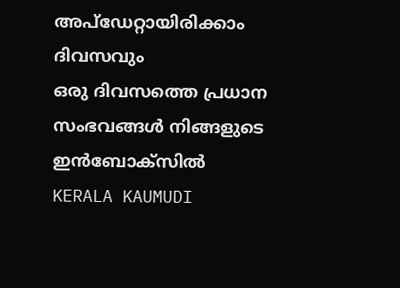അപ്ഡേറ്റായിരിക്കാം ദിവസവും
ഒരു ദിവസത്തെ പ്രധാന സംഭവങ്ങൾ നിങ്ങളുടെ ഇൻബോക്സിൽ
KERALA KAUMUDI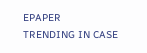EPAPER
TRENDING IN CASE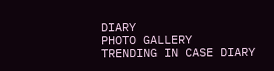DIARY
PHOTO GALLERY
TRENDING IN CASE DIARY